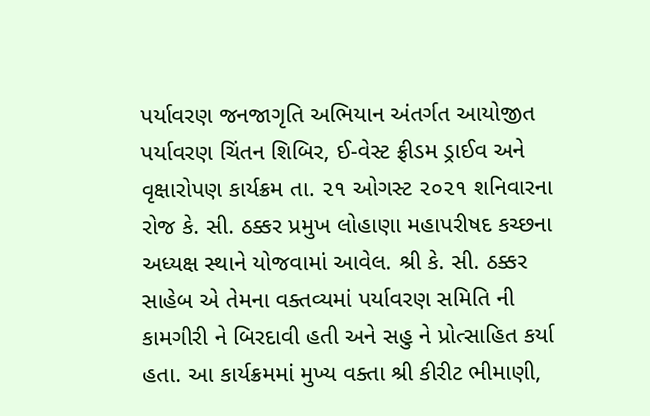પર્યાવરણ જનજાગૃતિ અભિયાન અંતર્ગત આયોજીત પર્યાવરણ ચિંતન શિબિર, ઈ-વેસ્ટ ફ્રીડમ ડ્રાઈવ અને વૃક્ષારોપણ કાર્યક્રમ તા. ૨૧ ઓગસ્ટ ૨૦૨૧ શનિવારના રોજ કે. સી. ઠક્કર પ્રમુખ લોહાણા મહાપરીષદ કચ્છના અધ્યક્ષ સ્થાને યોજવામાં આવેલ. શ્રી કે. સી. ઠક્કર સાહેબ એ તેમના વક્તવ્યમાં પર્યાવરણ સમિતિ ની કામગીરી ને બિરદાવી હતી અને સહુ ને પ્રોત્સાહિત કર્યા હતા. આ કાર્યક્રમમાં મુખ્ય વક્તા શ્રી કીરીટ ભીમાણી,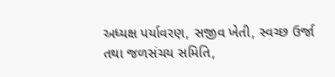અધ્યક્ષ પર્યાવરણ, સજીવ ખેતી, સ્વચ્છ ઉર્જા તથા જળસંચય સમિતિ,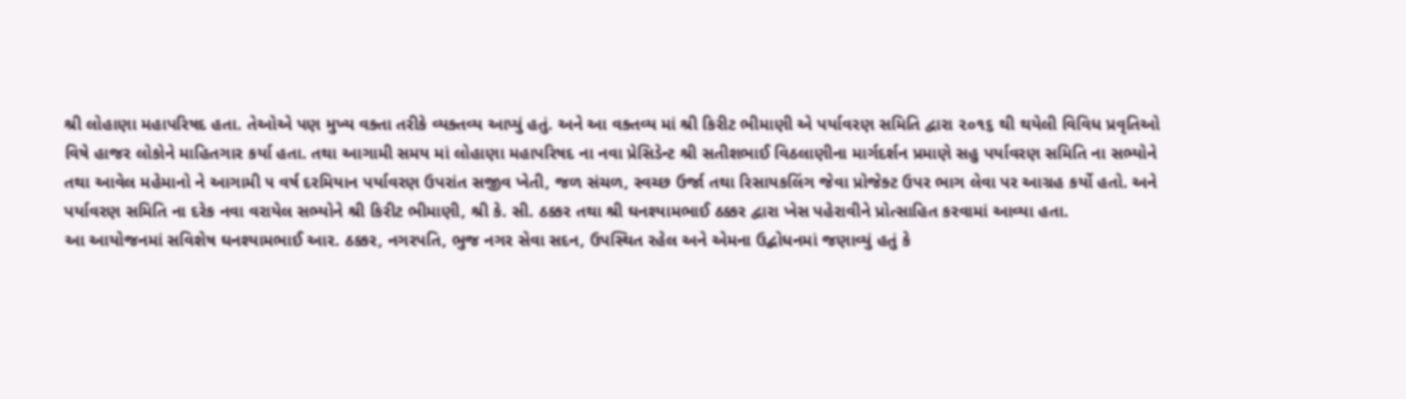શ્રી લોહાણા મહાપરિષદ હતા. તેઓએ પણ મુખ્ય વક્તા તરીકે વ્યક્તવ્ય આપ્યું હતું. અને આ વક્તવ્ય માં શ્રી કિરીટ ભીમાણી એ પર્યાવરણ સમિતિ દ્વારા ૨૦૧૬ થી થયેલી વિવિધ પ્રવૃતિઓ વિષે હાજર લોકોને માહિતગાર કર્યા હતા. તથા આગામી સમય માં લોહાણા મહાપરિષદ ના નવા પ્રેસિડેન્ટ શ્રી સતીશભાઈ વિઠલાણીના માર્ગદર્શન પ્રમાણે સહુ પર્યાવરણ સમિતિ ના સભ્યોને તથા આવેલ મહેમાનો ને આગામી ૫ વર્ષ દરમિયાન પર્યાવરણ ઉપરાંત સજીવ ખેતી, જળ સંચળ, સ્વચ્છ ઉર્જા તથા રિસાયકલિંગ જેવા પ્રોજેક્ટ ઉપર ભાગ લેવા પર આગ્રહ કર્યો હતો. અને પર્યાવરણ સમિતિ ના દરેક નવા વરાયેલ સભ્યોને શ્રી કિરીટ ભીમાણી, શ્રી કે. સી. ઠક્કર તથા શ્રી ઘનશ્યામભાઈ ઠક્કર દ્વારા ખેસ પહેરાવીને પ્રોત્સાહિત કરવામાં આવ્યા હતા.
આ આયોજનમાં સવિશેષ ઘનશ્યામભાઈ આર. ઠક્કર, નગરપતિ, ભુજ નગર સેવા સદન, ઉપસ્થિત રહેલ અને એમના ઉદ્બોધનમાં જણાવ્યું હતું કે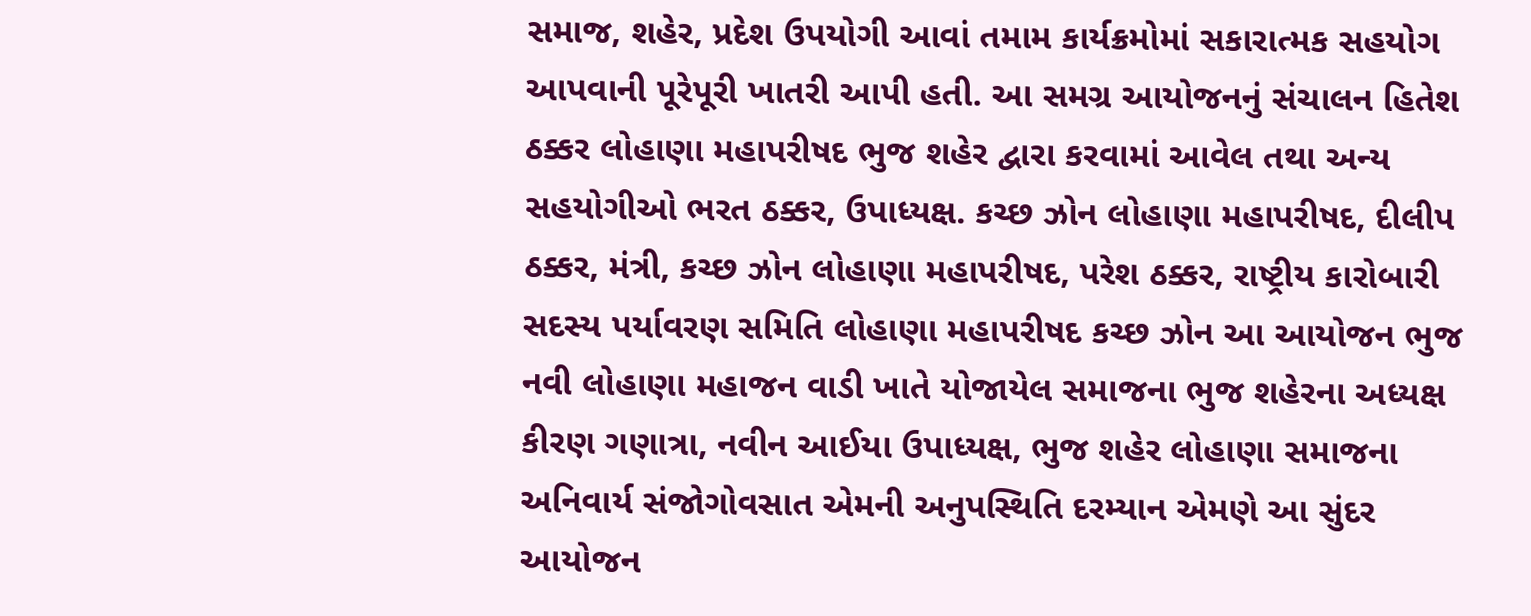સમાજ, શહેર, પ્રદેશ ઉપયોગી આવાં તમામ કાર્યક્રમોમાં સકારાત્મક સહયોગ આપવાની પૂરેપૂરી ખાતરી આપી હતી. આ સમગ્ર આયોજનનું સંચાલન હિતેશ ઠક્કર લોહાણા મહાપરીષદ ભુજ શહેર દ્વારા કરવામાં આવેલ તથા અન્ય સહયોગીઓ ભરત ઠક્કર, ઉપાધ્યક્ષ. કચ્છ ઝોન લોહાણા મહાપરીષદ, દીલીપ ઠક્કર, મંત્રી, કચ્છ ઝોન લોહાણા મહાપરીષદ, પરેશ ઠક્કર, રાષ્ટ્રીય કારોબારી સદસ્ય પર્યાવરણ સમિતિ લોહાણા મહાપરીષદ કચ્છ ઝોન આ આયોજન ભુજ નવી લોહાણા મહાજન વાડી ખાતે યોજાયેલ સમાજના ભુજ શહેરના અધ્યક્ષ કીરણ ગણાત્રા, નવીન આઈયા ઉપાધ્યક્ષ, ભુજ શહેર લોહાણા સમાજના અનિવાર્ય સંજોગોવસાત એમની અનુપસ્થિતિ દરમ્યાન એમણે આ સુંદર આયોજન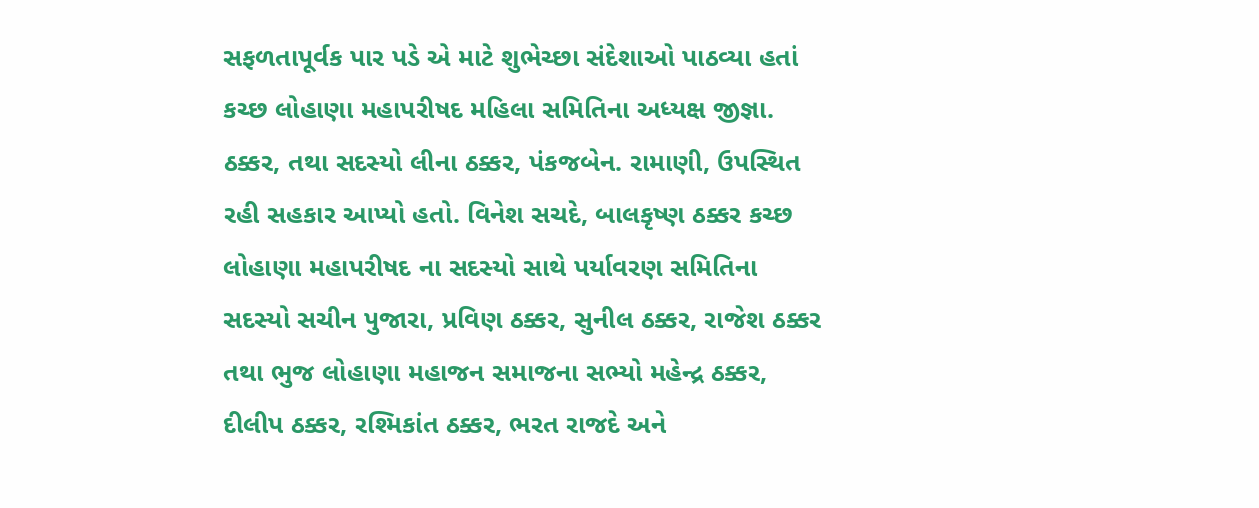સફળતાપૂર્વક પાર પડે એ માટે શુભેચ્છા સંદેશાઓ પાઠવ્યા હતાં કચ્છ લોહાણા મહાપરીષદ મહિલા સમિતિના અધ્યક્ષ જીજ્ઞા. ઠક્કર, તથા સદસ્યો લીના ઠક્કર, પંકજબેન. રામાણી, ઉપસ્થિત રહી સહકાર આપ્યો હતો. વિનેશ સચદે, બાલકૃષ્ણ ઠક્કર કચ્છ લોહાણા મહાપરીષદ ના સદસ્યો સાથે પર્યાવરણ સમિતિના સદસ્યો સચીન પુજારા, પ્રવિણ ઠક્કર, સુનીલ ઠક્કર, રાજેશ ઠક્કર તથા ભુજ લોહાણા મહાજન સમાજના સભ્યો મહેન્દ્ર ઠક્કર, દીલીપ ઠક્કર, રશ્મિકાંત ઠક્કર, ભરત રાજદે અને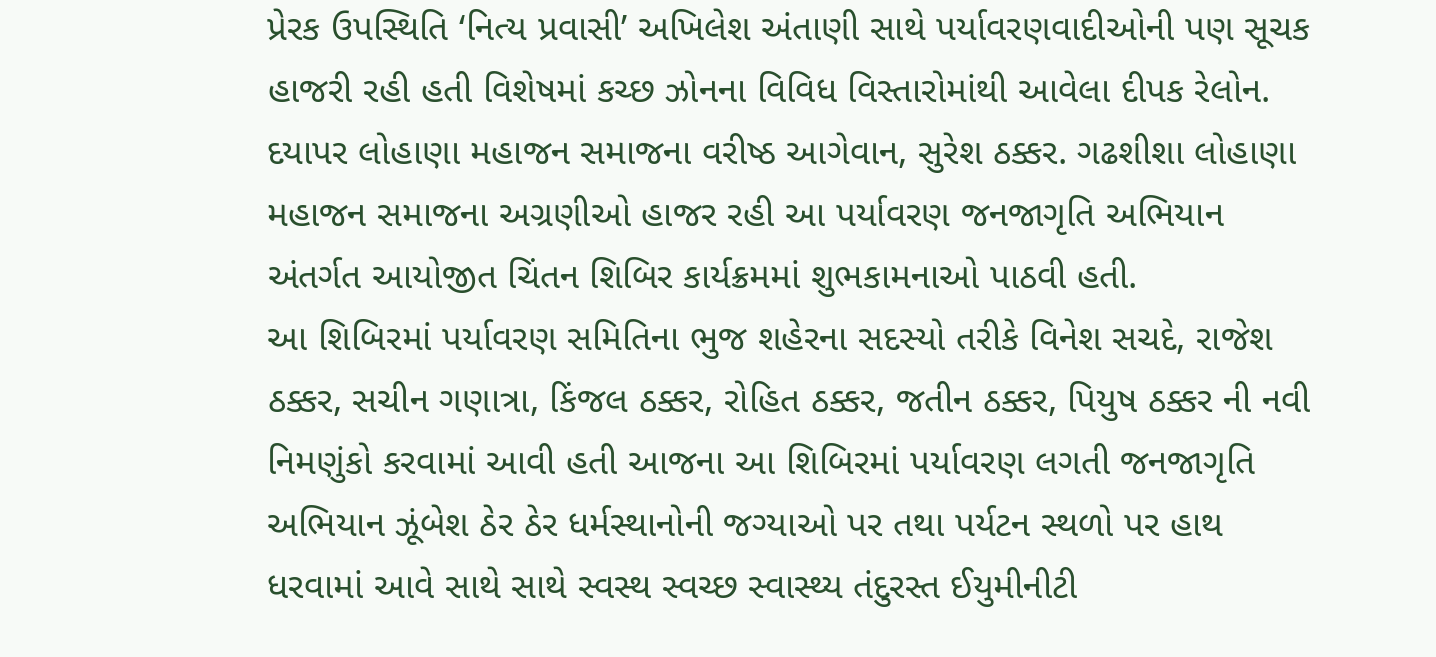પ્રેરક ઉપસ્થિતિ ‘નિત્ય પ્રવાસી’ અખિલેશ અંતાણી સાથે પર્યાવરણવાદીઓની પણ સૂચક હાજરી રહી હતી વિશેષમાં કચ્છ ઝોનના વિવિધ વિસ્તારોમાંથી આવેલા દીપક રેલોન. દયાપર લોહાણા મહાજન સમાજના વરીષ્ઠ આગેવાન, સુરેશ ઠક્કર. ગઢશીશા લોહાણા મહાજન સમાજના અગ્રણીઓ હાજર રહી આ પર્યાવરણ જનજાગૃતિ અભિયાન અંતર્ગત આયોજીત ચિંતન શિબિર કાર્યક્રમમાં શુભકામનાઓ પાઠવી હતી.
આ શિબિરમાં પર્યાવરણ સમિતિના ભુજ શહેરના સદસ્યો તરીકે વિનેશ સચદે, રાજેશ ઠક્કર, સચીન ગણાત્રા, કિંજલ ઠક્કર, રોહિત ઠક્કર, જતીન ઠક્કર, પિયુષ ઠક્કર ની નવી નિમણુંકો કરવામાં આવી હતી આજના આ શિબિરમાં પર્યાવરણ લગતી જનજાગૃતિ અભિયાન ઝૂંબેશ ઠેર ઠેર ધર્મસ્થાનોની જગ્યાઓ પર તથા પર્યટન સ્થળો પર હાથ ધરવામાં આવે સાથે સાથે સ્વસ્થ સ્વચ્છ સ્વાસ્થ્ય તંદુરસ્ત ઈયુમીનીટી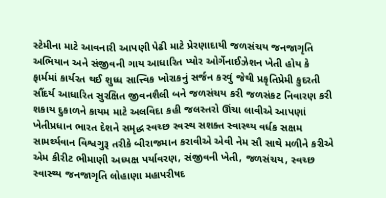સ્ટેમીના માટે આવનારી આપણી પેઢી માટે પ્રેરણાદાયી જળસંચય જનજાગૃતિ અભિયાન અને સંજીવની ગાય આધારિત પ્યોર ઓર્ગેનાઈઝેશન ખેતી હોય કે ફાર્મમાં કાર્યરત થઈ શુધ્ધ સાત્ત્વિક ખોરાકનું સર્જન કરવું જેથી પ્રકૃતિપ્રેમી કુદરતી સૌંદર્ય આધારિત સુરક્ષિત જીવનશૈલી બને જળસંચય કરી જળસંકટ નિવારણ કરી શકાય દુકાળને કાયમ માટે અલવિદા કહી જલસ્તરો ઊંચા લાવીએ આપણાં ખેતીપ્રધાન ભારત દેશને સમૃદ્ધ સ્વચ્છ સ્વસ્થ સશક્ત સ્વાસ્થ્ય વર્ધક સક્ષમ સામર્થ્યવાન વિશ્વગુરૂ તરીકે બીરાજમાન કરાવીએ એવી નેમ સૌ સાથે મળીને કરીએ એમ કીરીટ ભીમાણી અધ્યક્ષ પર્યાવરણ, સંજીવની ખેતી, જળસંચય, સ્વચ્છ સ્વાસ્થ્ય જનજાગૃતિ લોહાણા મહાપરીષદ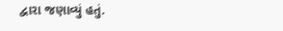દ્વારા જણાવ્યું હતું.